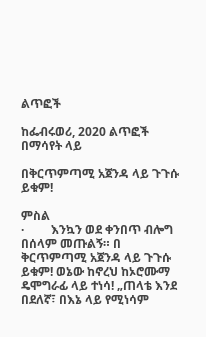ልጥፎች

ከፌብሩወሪ, 2020 ልጥፎች በማሳየት ላይ

በቅርጥምጣሚ አጀንዳ ላይ ጉጉሱ ይቁም!

ምስል
·         እንኳን ወደ ቀንበጥ ብሎግ በሰላም መጡልኝ። በ ቅርጥምጣሚ አጀንዳ ላይ ጉጉሱ ይቁም! ወኔው ከኖረህ ከኦሮሙማ ዴሞግራፊ ላይ ተነሳ! „ጠላቴ እንደ በደለኛ፣ በእኔ ላይ የሚነሳም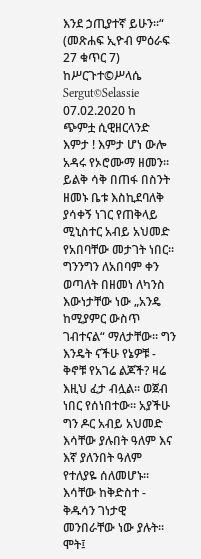እንደ ኃጢያተኛ ይሁን።“ (መጽሐፍ ኢዮብ ምዕራፍ 27 ቁጥር 7) ከሥርጉተ©ሥላሴ Sergut©Selassie 07.02.2020 ከ      ጭምቷ ሲዊዘርላንድ       እምታ ! እምታ ሆነ ውሎ አዳሩ የኦሮሙማ ዘመን። ይልቅ ሳቅ በጠፋ በስንት ዘመኑ ቤቱ እስኪደባለቅ ያሳቀኝ ነገር የጠቅላይ ሚኒስተር አብይ አህመድ የአበባቸው መታገት ነበር። ግንንግን ለአበባም ቀን ወጣለት በዘመነ ለካንስ እውነታቸው ነው „አንዴ ከሚያምር ውስጥ ገብተናል“ ማለታቸው። ግን እንዴት ናችሁ የኔዎቹ - ቅኖቹ የአገሬ ልጆች? ዛሬ እዚህ ፈታ ብሏል። ወጀብ ነበር የሰነበተው። አያችሁ ግን ዶር አብይ አህመድ እሳቸው ያሉበት ዓለም እና እኛ ያለንበት ዓለም የተለያዬ ሰለመሆኑ። እሳቸው ከቅድስተ - ቅዱሳን ገነታዊ መንበራቸው ነው ያሉት። ሞት፤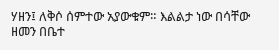ሃዘን፤ ለቅሶ ሰምተው አያውቁም። እልልታ ነው በሳቸው ዘመን በቤተ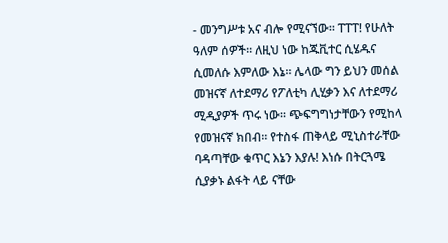- መንግሥቱ አና ብሎ የሚናኘው። ፐፐፐ! የሁለት ዓለም ሰዎች። ለዚህ ነው ከጁቪተር ሲሄዱና ሲመለሱ እምለው እኔ። ሌላው ግን ይህን መሰል መዝናኛ ለተደማሪ የፖለቲካ ሊሂቃን እና ለተደማሪ ሚዲያዎች ጥሩ ነው። ጭፍግግነታቸውን የሚከላ የመዝናኛ ክበብ። የተስፋ ጠቅላይ ሚኒስተራቸው ባዳጣቸው ቁጥር እኔን እያሉ! እነሱ በትርጓሜ ሲያቃኑ ልፋት ላይ ናቸው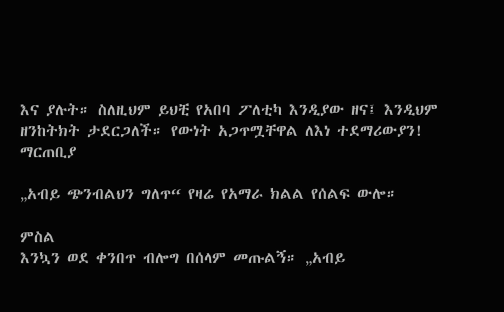እና ያሉት። ስለዚህም ይህቺ የአበባ ፖለቲካ እንዲያው ዘና፤ እንዲህም ዘንከትክት ታደርጋለች። የውነት አጋጥሟቸዋል ለእነ ተደማሪውያን! ማርጠቢያ

„አብይ ጭንብልህን ግለጥ“ የዛሬ የአማራ ክልል የሰልፍ ውሎ።

ምስል
እንኳን ወደ ቀንበጥ ብሎግ በሰላም መጡልኝ። „አብይ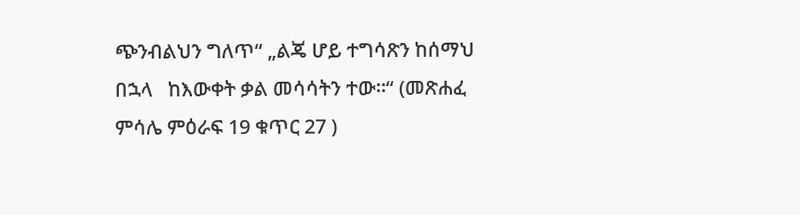ጭንብልህን ግለጥ“ „ልጄ ሆይ ተግሳጽን ከሰማህ በኋላ   ከእውቀት ቃል መሳሳትን ተው።“ (መጽሐፈ ምሳሌ ምዕራፍ 19 ቁጥር 27 )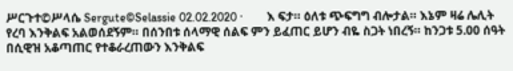ሥርጉተ©ሥላሴ Sergute©Selassie 02.02.2020 ·        እ ፍታ። ዕለቱ ጭፍግግ ብሎታል። እኔም ዛሬ ሌሊት የረባ እንቅልፍ አልወሰደኝም። በሰንበቱ ሰላማዊ ሰልፍ ምን ይፈጠር ይሆን ብዬ ስጋት ነበረኝ። ከንጋቱ 5.00 ሰዓት በሲዊዝ አቆጣጠር የተቆራረጠውን እንቅልፍ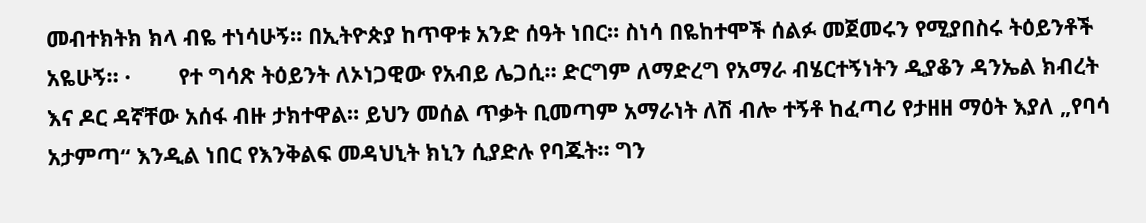መብተክትክ ክላ ብዬ ተነሳሁኝ። በኢትዮጵያ ከጥዋቱ አንድ ሰዓት ነበር። ስነሳ በዬከተሞች ሰልፉ መጀመሩን የሚያበስሩ ትዕይንቶች አዬሁኝ። ·        የተ ግሳጽ ትዕይንት ለኦነጋዊው የአብይ ሌጋሲ። ድርግም ለማድረግ የአማራ ብሄርተኝነትን ዲያቆን ዳንኤል ክብረት እና ዶር ዳኛቸው አሰፋ ብዙ ታክተዋል። ይህን መሰል ጥቃት ቢመጣም አማራነት ለሽ ብሎ ተኝቶ ከፈጣሪ የታዘዘ ማዕት እያለ „የባሳ አታምጣ“ እንዲል ነበር የእንቅልፍ መዳህኒት ክኒን ሲያድሉ የባጁት። ግን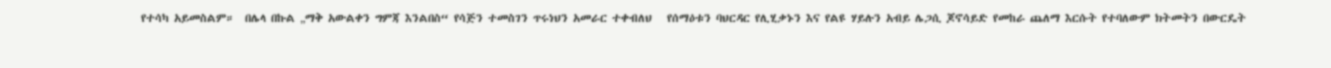የተሳካ አይመስልም።  በሌላ በኩል „ማቅ አውልቀን ግምጃ እንልበስ“ የሳጅን ተመስገን ጥሩነህን አመራር ተቀብለህ   የሰማዕቱን ባህርዳር የሊሂቃኑን እና የልዩ ሃይሉን አብይ ሌጋሲ ጆኖሳይድ የመከራ ጨለማ እርሱት የተባለውም ክትመትን በውርዴት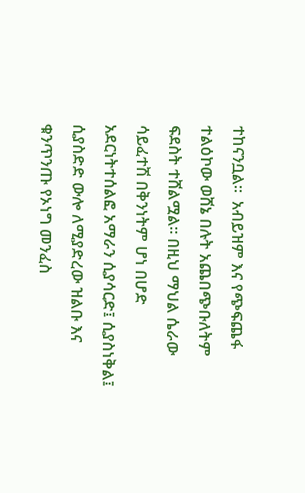ተከናንቧል።  አብይዝም እና የጭፍጨፋ ተልዕኮው ወሸኔ በሉት አጨበጭቡለትም ፍደስት ተሸልሟል። በዚህ ማህል ሴራው ሳይፈተሽ በቅንነትም ሆነ በሆድ አደርነትተሰልፎ አማራን ሲያሳርድ፤ ሲያስነቅል፤ ሲያስድድ ውሎ ለሚያድረው ዝልቡ እና ቁንጥንጡ የኦነግ መንፈስ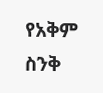የአቅም ስንቅ